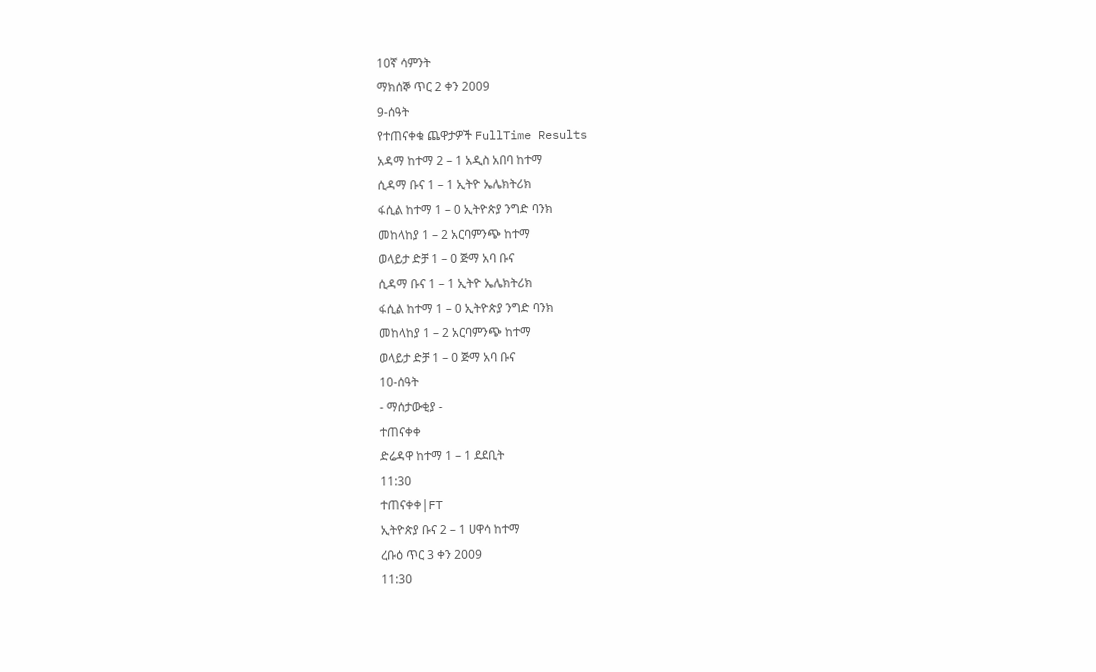10ኛ ሳምንት
ማክሰኞ ጥር 2 ቀን 2009
9-ሰዓት
የተጠናቀቁ ጨዋታዎች FullTime Results
አዳማ ከተማ 2 – 1 አዲስ አበባ ከተማ
ሲዳማ ቡና 1 – 1 ኢትዮ ኤሌክትሪክ
ፋሲል ከተማ 1 – 0 ኢትዮጵያ ንግድ ባንክ
መከላከያ 1 – 2 አርባምንጭ ከተማ
ወላይታ ድቻ 1 – 0 ጅማ አባ ቡና
ሲዳማ ቡና 1 – 1 ኢትዮ ኤሌክትሪክ
ፋሲል ከተማ 1 – 0 ኢትዮጵያ ንግድ ባንክ
መከላከያ 1 – 2 አርባምንጭ ከተማ
ወላይታ ድቻ 1 – 0 ጅማ አባ ቡና
10-ሰዓት
- ማሰታውቂያ -
ተጠናቀቀ
ድሬዳዋ ከተማ 1 – 1 ደደቢት
11:30
ተጠናቀቀ|FT
ኢትዮጵያ ቡና 2 – 1 ሀዋሳ ከተማ
ረቡዕ ጥር 3 ቀን 2009
11:30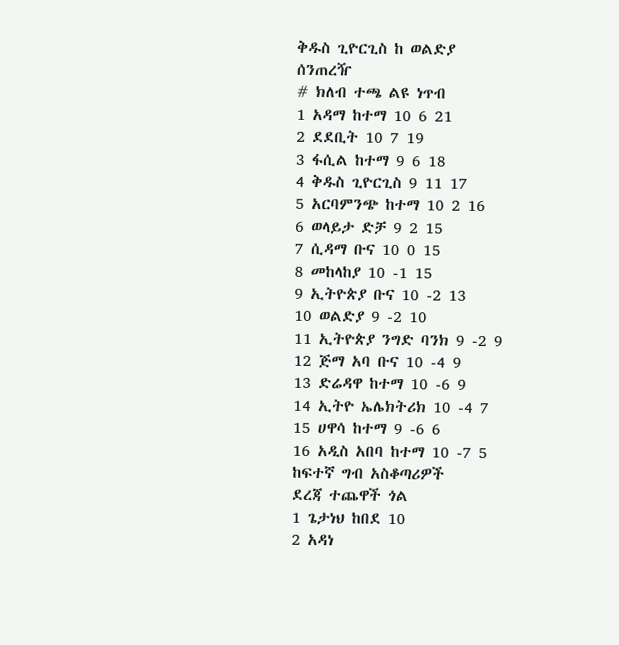ቅዱስ ጊዮርጊስ ከ ወልድያ
ሰንጠረዥ
# ክለብ ተጫ ልዩ ነጥብ
1 አዳማ ከተማ 10 6 21
2 ደደቢት 10 7 19
3 ፋሲል ከተማ 9 6 18
4 ቅዱስ ጊዮርጊስ 9 11 17
5 አርባምንጭ ከተማ 10 2 16
6 ወላይታ ድቻ 9 2 15
7 ሲዳማ ቡና 10 0 15
8 መከላከያ 10 -1 15
9 ኢትዮጵያ ቡና 10 -2 13
10 ወልድያ 9 -2 10
11 ኢትዮጵያ ንግድ ባንክ 9 -2 9
12 ጅማ አባ ቡና 10 -4 9
13 ድሬዳዋ ከተማ 10 -6 9
14 ኢትዮ ኤሌክትሪክ 10 -4 7
15 ሀዋሳ ከተማ 9 -6 6
16 አዲስ አበባ ከተማ 10 -7 5
ከፍተኛ ግብ አስቆጣሪዎች
ደረጃ ተጨዋች ጎል
1 ጌታነህ ከበደ 10
2 አዳነ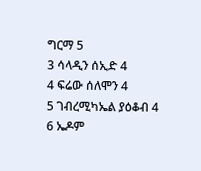ግርማ 5
3 ሳላዲን ሰኢድ 4
4 ፍሬው ሰለሞን 4
5 ገብረሚካኤል ያዕቆብ 4
6 ኤዶም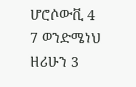ሆሮሶውቪ 4
7 ወንድሜነህ ዘሪሁን 3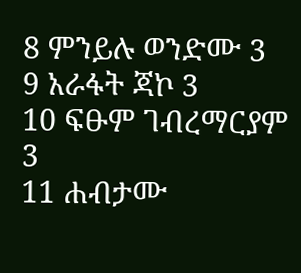8 ምንይሉ ወንድሙ 3
9 አራፋት ጃኮ 3
10 ፍፁም ገብረማርያም 3
11 ሐብታሙ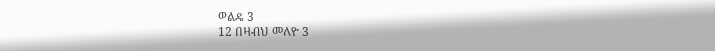ወልዴ 3
12 በዛብህ መለዮ 3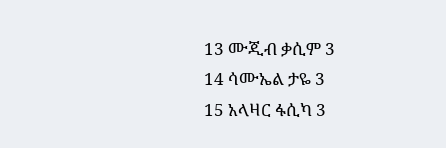13 ሙጂብ ቃሲም 3
14 ሳሙኤል ታዬ 3
15 አላዛር ፋሲካ 3